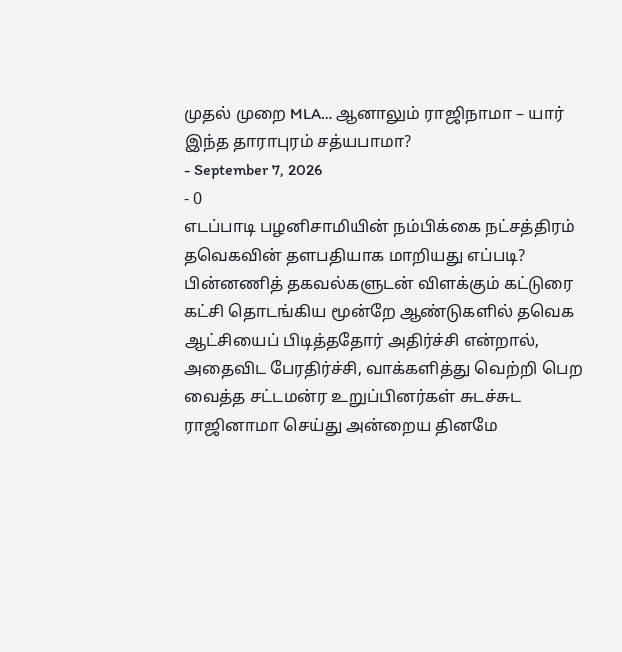முதல் முறை MLA… ஆனாலும் ராஜிநாமா – யார் இந்த தாராபுரம் சத்யபாமா?
- September 7, 2026
- 0
எடப்பாடி பழனிசாமியின் நம்பிக்கை நட்சத்திரம் தவெகவின் தளபதியாக மாறியது எப்படி? பின்னணித் தகவல்களுடன் விளக்கும் கட்டுரை
கட்சி தொடங்கிய மூன்றே ஆண்டுகளில் தவெக ஆட்சியைப் பிடித்ததோர் அதிர்ச்சி என்றால், அதைவிட பேரதிர்ச்சி, வாக்களித்து வெற்றி பெற வைத்த சட்டமன்ர உறுப்பினர்கள் சுடச்சுட ராஜினாமா செய்து அன்றைய தினமே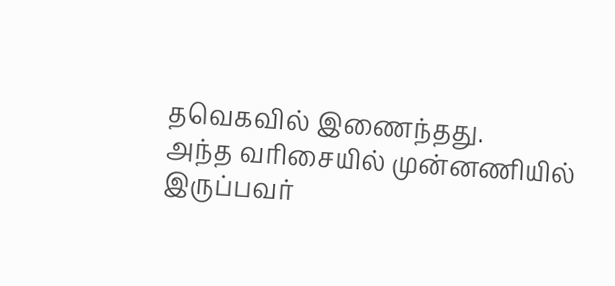தவெகவில் இணைந்தது.
அந்த வரிசையில் முன்னணியில் இருப்பவர்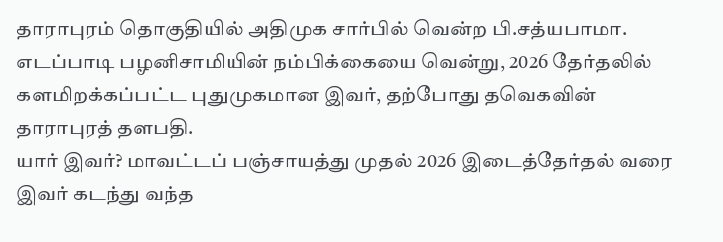தாராபுரம் தொகுதியில் அதிமுக சார்பில் வென்ற பி.சத்யபாமா.
எடப்பாடி பழனிசாமியின் நம்பிக்கையை வென்று, 2026 தேர்தலில் களமிறக்கப்பட்ட புதுமுகமான இவர், தற்போது தவெகவின் தாராபுரத் தளபதி.
யார் இவர்? மாவட்டப் பஞ்சாயத்து முதல் 2026 இடைத்தேர்தல் வரை இவர் கடந்து வந்த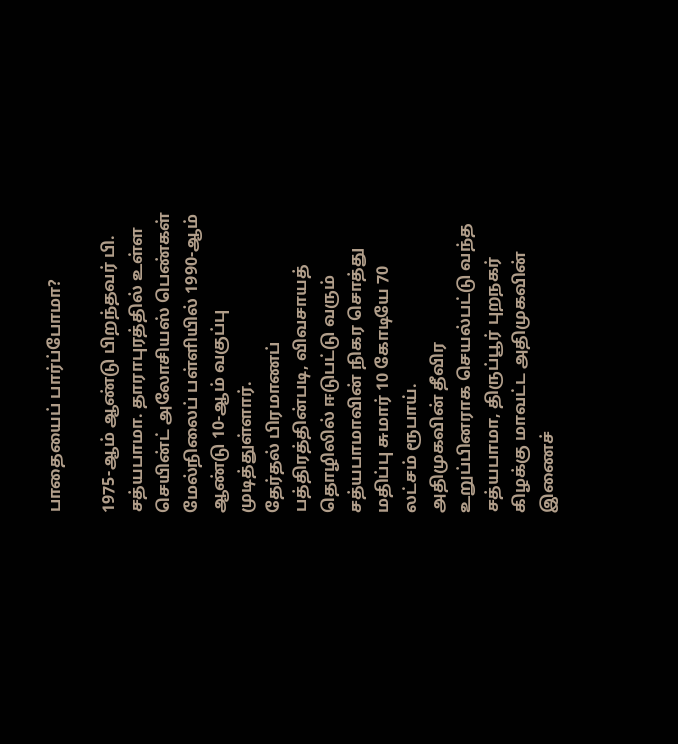பாதையைப் பார்ப்போமா?

1975-ஆம் ஆண்டு பிறந்தவர் பி. சத்யபாமா. தாராபுரத்தில் உள்ள செயின்ட் அலோசியஸ் பெண்கள் மேல்நிலைப் பள்ளியில் 1990-ஆம் ஆண்டு 10-ஆம் வகுப்பு முடித்துள்ளார்.
தேர்தல் பிரமாணப் பத்திரத்தின்படி, விவசாயத் தொழிலில் ஈடுபட்டு வரும் சத்யபாமாவின் நிகர சொத்து மதிப்பு சுமார் 10 கோடியே 70 லட்சம் ரூபாய்.
அதிமுகவின் தீவிர உறுப்பினராக செயல்பட்டு வந்த சத்யபாமா, திருப்பூர் புறநகர் கிழக்கு மாவட்ட அதிமுகவின் இணைச்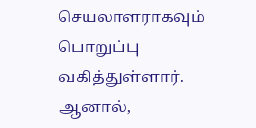செயலாளராகவும் பொறுப்பு வகித்துள்ளார்.
ஆனால்,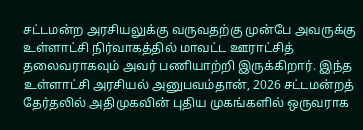சட்டமன்ற அரசியலுக்கு வருவதற்கு முன்பே அவருக்கு உள்ளாட்சி நிர்வாகத்தில் மாவட்ட ஊராட்சித் தலைவராகவும் அவர் பணியாற்றி இருக்கிறார். இந்த உள்ளாட்சி அரசியல் அனுபவம்தான், 2026 சட்டமன்றத் தேர்தலில் அதிமுகவின் புதிய முகங்களில் ஒருவராக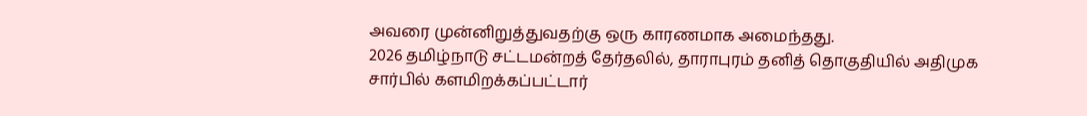அவரை முன்னிறுத்துவதற்கு ஒரு காரணமாக அமைந்தது.
2026 தமிழ்நாடு சட்டமன்றத் தேர்தலில், தாராபுரம் தனித் தொகுதியில் அதிமுக சார்பில் களமிறக்கப்பட்டார்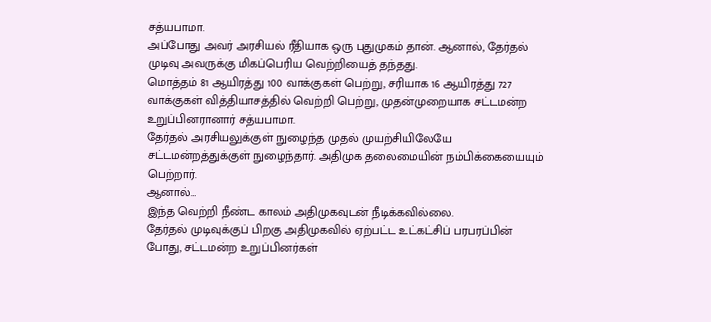சத்யபாமா.
அப்போது அவர் அரசியல் ரீதியாக ஒரு புதுமுகம் தான். ஆனால், தேர்தல் முடிவு அவருக்கு மிகப்பெரிய வெற்றியைத் தந்தது.
மொத்தம் 81 ஆயிரத்து 100 வாக்குகள் பெற்று, சரியாக 16 ஆயிரத்து 727 வாக்குகள் வித்தியாசத்தில் வெற்றி பெற்று, முதன்முறையாக சட்டமன்ற உறுப்பினரானார் சத்யபாமா.
தேர்தல் அரசியலுக்குள் நுழைந்த முதல் முயற்சியிலேயே சட்டமன்றத்துக்குள் நுழைந்தார். அதிமுக தலைமையின் நம்பிக்கையையும் பெற்றார்.
ஆனால்…
இந்த வெற்றி நீண்ட காலம் அதிமுகவுடன் நீடிக்கவில்லை.
தேர்தல் முடிவுக்குப் பிறகு அதிமுகவில் ஏற்பட்ட உட்கட்சிப் பரபரப்பின் போது, சட்டமன்ற உறுப்பினர்கள்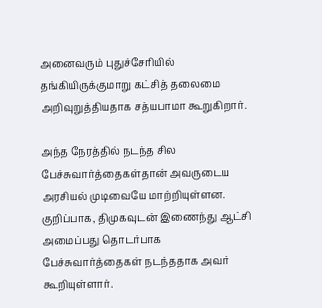அனைவரும் புதுச்சேரியில் தங்கியிருக்குமாறு கட்சித் தலைமை அறிவுறுத்தியதாக சத்யபாமா கூறுகிறார்.

அந்த நேரத்தில் நடந்த சில பேச்சுவார்த்தைகள்தான் அவருடைய அரசியல் முடிவையே மாற்றியுள்ளன.
குறிப்பாக, திமுகவுடன் இணைந்து ஆட்சி அமைப்பது தொடர்பாக
பேச்சுவார்த்தைகள் நடந்ததாக அவர் கூறியுள்ளார்.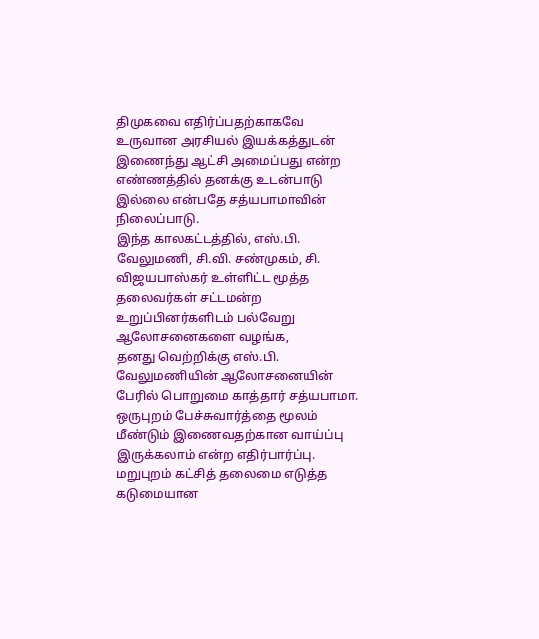திமுகவை எதிர்ப்பதற்காகவே உருவான அரசியல் இயக்கத்துடன் இணைந்து ஆட்சி அமைப்பது என்ற எண்ணத்தில் தனக்கு உடன்பாடு இல்லை என்பதே சத்யபாமாவின் நிலைப்பாடு.
இந்த காலகட்டத்தில், எஸ்.பி. வேலுமணி, சி.வி. சண்முகம், சி. விஜயபாஸ்கர் உள்ளிட்ட மூத்த தலைவர்கள் சட்டமன்ற உறுப்பினர்களிடம் பல்வேறு ஆலோசனைகளை வழங்க,
தனது வெற்றிக்கு எஸ்.பி. வேலுமணியின் ஆலோசனையின் பேரில் பொறுமை காத்தார் சத்யபாமா.
ஒருபுறம் பேச்சுவார்த்தை மூலம் மீண்டும் இணைவதற்கான வாய்ப்பு இருக்கலாம் என்ற எதிர்பார்ப்பு.
மறுபுறம் கட்சித் தலைமை எடுத்த கடுமையான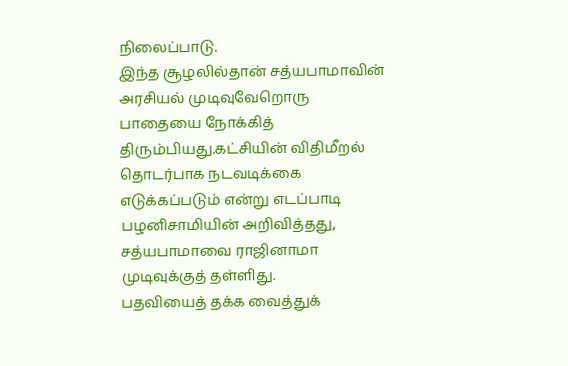நிலைப்பாடு.
இந்த சூழலில்தான் சத்யபாமாவின் அரசியல் முடிவுவேறொரு பாதையை நோக்கித் திரும்பியது.கட்சியின் விதிமீறல் தொடர்பாக நடவடிக்கை எடுக்கப்படும் என்று எடப்பாடி பழனிசாமியின் அறிவித்தது, சத்யபாமாவை ராஜினாமா முடிவுக்குத் தள்ளிது.
பதவியைத் தக்க வைத்துக்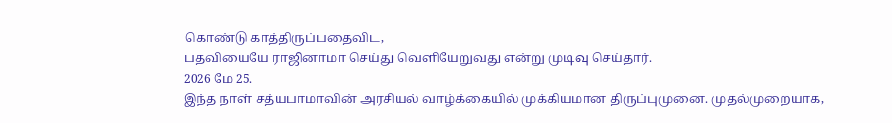கொண்டு காத்திருப்பதைவிட,
பதவியையே ராஜினாமா செய்து வெளியேறுவது என்று முடிவு செய்தார்.
2026 மே 25.
இந்த நாள் சத்யபாமாவின் அரசியல் வாழ்க்கையில் முக்கியமான திருப்புமுனை. முதல்முறையாக,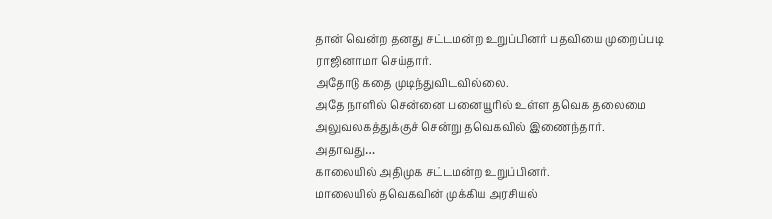தான் வென்ற தனது சட்டமன்ற உறுப்பினர் பதவியை முறைப்படி ராஜினாமா செய்தார்.
அதோடு கதை முடிந்துவிடவில்லை.
அதே நாளில் சென்னை பனையூரில் உள்ள தவெக தலைமை அலுவலகத்துக்குச் சென்று தவெகவில் இணைந்தார்.
அதாவது…
காலையில் அதிமுக சட்டமன்ற உறுப்பினர்.
மாலையில் தவெகவின் முக்கிய அரசியல்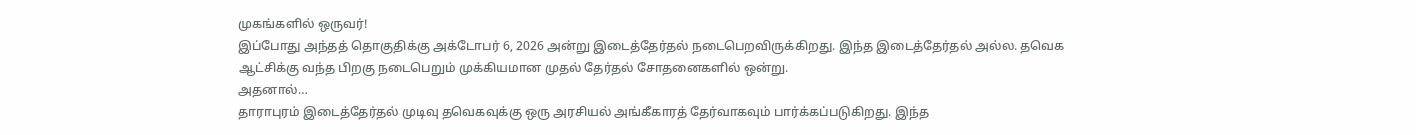முகங்களில் ஒருவர்!
இப்போது அந்தத் தொகுதிக்கு அக்டோபர் 6, 2026 அன்று இடைத்தேர்தல் நடைபெறவிருக்கிறது. இந்த இடைத்தேர்தல் அல்ல. தவெக ஆட்சிக்கு வந்த பிறகு நடைபெறும் முக்கியமான முதல் தேர்தல் சோதனைகளில் ஒன்று.
அதனால்…
தாராபுரம் இடைத்தேர்தல் முடிவு தவெகவுக்கு ஒரு அரசியல் அங்கீகாரத் தேர்வாகவும் பார்க்கப்படுகிறது. இந்த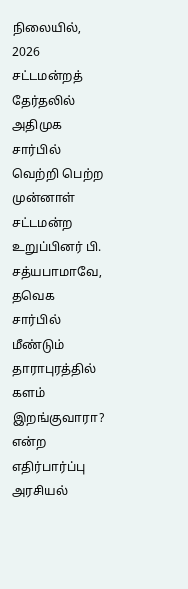நிலையில், 2026 சட்டமன்றத் தேர்தலில் அதிமுக சார்பில் வெற்றி பெற்ற முன்னாள் சட்டமன்ற உறுப்பினர் பி. சத்யபாமாவே, தவெக சார்பில் மீண்டும் தாராபுரத்தில் களம் இறங்குவாரா? என்ற எதிர்பார்ப்பு அரசியல்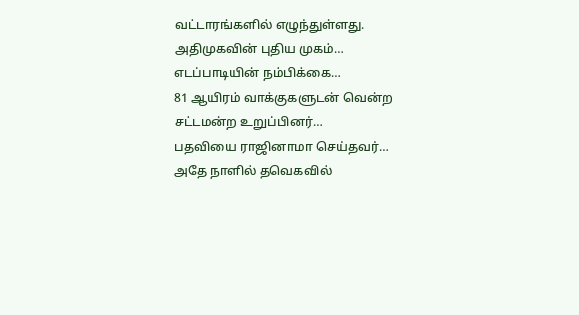வட்டாரங்களில் எழுந்துள்ளது.
அதிமுகவின் புதிய முகம்…
எடப்பாடியின் நம்பிக்கை…
81 ஆயிரம் வாக்குகளுடன் வென்ற சட்டமன்ற உறுப்பினர்…
பதவியை ராஜினாமா செய்தவர்…
அதே நாளில் தவெகவில்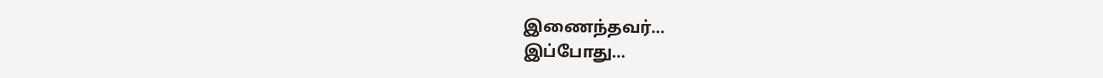இணைந்தவர்…
இப்போது…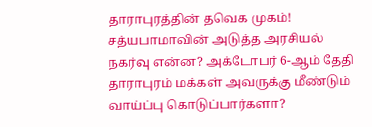தாராபுரத்தின் தவெக முகம்!
சத்யபாமாவின் அடுத்த அரசியல் நகர்வு என்ன? அக்டோபர் 6-ஆம் தேதி தாராபுரம் மக்கள் அவருக்கு மீண்டும் வாய்ப்பு கொடுப்பார்களா?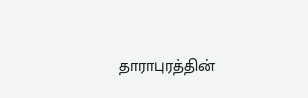தாராபுரத்தின்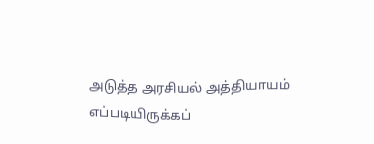அடுத்த அரசியல் அத்தியாயம் எப்படியிருக்கப்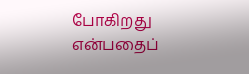போகிறது என்பதைப்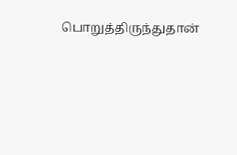பொறுத்திருந்துதான்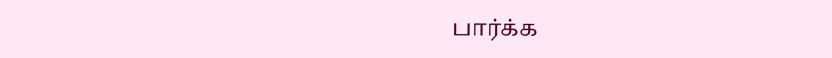பார்க்க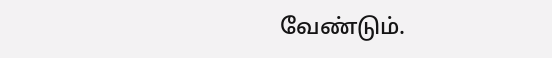வேண்டும்.